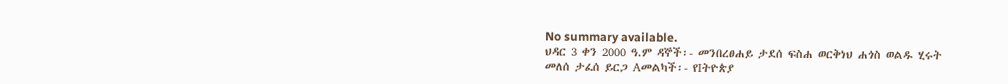No summary available.
ህዳር 3 ቀን 2000 ዓ.ም ዳኞች፡- መንበረፀሐይ ታደሰ ፍስሐ ወርቅነህ ሐጎስ ወልዱ ሂሩት መለሰ ታፈሰ ይርጋ Aመልካች፡- የIትዮጵያ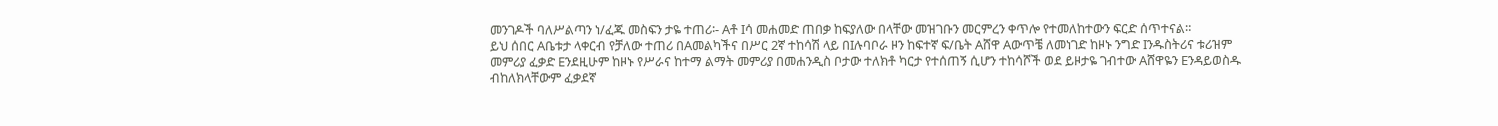መንገዶች ባለሥልጣን ነ/ፈጁ መስፍን ታዬ ተጠሪ፡- Aቶ Iሳ መሐመድ ጠበቃ ከፍያለው በላቸው መዝገቡን መርምረን ቀጥሎ የተመለከተውን ፍርድ ሰጥተናል።
ይህ ሰበር Aቤቱታ ላቀርብ የቻለው ተጠሪ በAመልካችና በሥር 2ኛ ተከሳሽ ላይ በIሉባቦራ ዞን ከፍተኛ ፍ/ቤት Aሸዋ Aውጥቼ ለመነገድ ከዞኑ ንግድ Iንዱስትሪና ቱሪዝም መምሪያ ፈቃድ Eንደዚሁም ከዞኑ የሥራና ከተማ ልማት መምሪያ በመሐንዲስ ቦታው ተለክቶ ካርታ የተሰጠኝ ሲሆን ተከሳሾች ወደ ይዞታዬ ገብተው Aሸዋዬን Eንዳይወስዱ ብከለክላቸውም ፈቃደኛ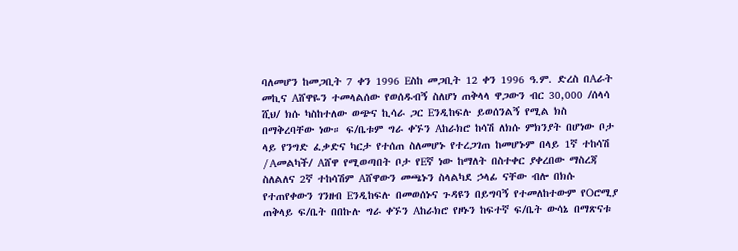ባለመሆን ከመጋቢት 7 ቀን 1996 Eስከ መጋቢት 12 ቀን 1996 ዓ.ም. ድረስ በAራት መኪና Aሸዋዬን ተመላልሰው የወሰዱብኝ ስለሆነ ጠቅላላ ዋጋውን ብር 30,000 /ሰላሳ ሺህ/ ክሱ ካስከተለው ወጭና ኪሳራ ጋር Eንዲከፍሉ ይወሰንልኝ የሚል ክስ በማቅረባቸው ነው። ፍ/ቤቱም ግራ ቀኙን Aከራክሮ ከሳሽ ለክሱ ምክንያት በሆነው ቦታ ላይ የንግድ ፈቃድና ካርታ የተሰጠ ስለመሆኑ የተረጋገጠ ከመሆኑም በላይ 1ኛ ተከሳሽ /Aመልካች/ Aሸዋ የሚወጣበት ቦታ የEኛ ነው ከማለት በስተቀር ያቀረበው ማስረጃ ስለልለና 2ኛ ተከሳሽም Aሸዋውን መጫኑን ስላልካደ ኃላፊ ናቸው ብሎ በክሱ የተጠየቀውን ገንዘብ Eንዲከፍሉ በመወሰኑና ጉዳዩን በይግባኝ የተመለከተውም የOሮሚያ ጠቅላይ ፍ/ቤት በበኩሉ ግራ ቀኙን Aከራክሮ የዞኑን ከፍተኛ ፍ/ቤት ውሳኔ በማጽናቱ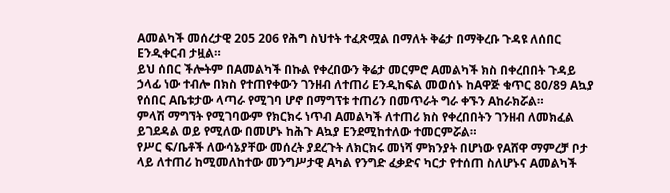Aመልካች መሰረታዊ 205 206 የሕግ ስህተት ተፈጽሟል በማለት ቅሬታ በማቅረቡ ጉዳዩ ለሰበር Eንዲቀርብ ታዟል።
ይህ ሰበር ችሎትም በAመልካች በኩል የቀረበውን ቅሬታ መርምሮ Aመልካች ክስ በቀረበበት ጉዳይ ኃላፊ ነው ተብሎ በክስ የተጠየቀውን ገንዘብ ለተጠሪ Eንዲከፍል መወሰኑ ከAዋጅ ቁጥር 80/89 Aኳያ የሰበር Aቤቱታው ላጣራ የሚገባ ሆኖ በማግፕቱ ተጠሪን በመጥራት ግራ ቀኙን Aከራክሯል።
ምላሽ ማግኘት የሚገባውም የክርክሩ ነጥብ Aመልካች ለተጠሪ ክስ የቀረበበትን ገንዘብ ለመክፈል ይገደዳል ወይ የሚለው በመሆኑ ከሕጉ Aኳያ Eንደሚከተለው ተመርምሯል።
የሥር ፍ/ቤቶች ለውሳኔያቸው መሰረት ያደረጉት ለክርክሩ መነሻ ምክንያት በሆነው የAሸዋ ማምረቻ ቦታ ላይ ለተጠሪ ከሚመለከተው መንግሥታዊ Aካል የንግድ ፈቃድና ካርታ የተሰጠ ስለሆኑና Aመልካች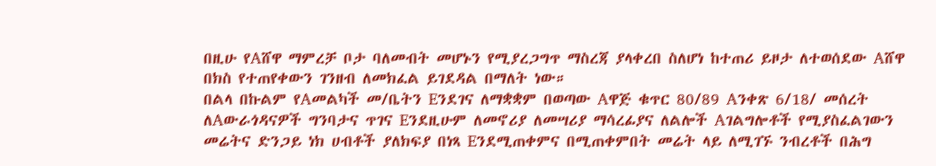በዚሁ የAሸዋ ማምረቻ ቦታ ባለመብት መሆኑን የሚያረጋግጥ ማስረጃ ያላቀረበ ስለሆነ ከተጠሪ ይዞታ ለተወሰደው Aሸዋ በክስ የተጠየቀውን ገንዘብ ለመክፈል ይገደዳል በማለት ነው።
በልላ በኩልም የAመልካች መ/ቤትን Eንደገና ለማቋቋም በወጣው Aዋጅ ቁጥር 80/89 Aንቀጽ 6/18/ መሰረት ለAውራጎዳናዎች ግንባታና ጥገና Eንደዚሁም ለመኖሪያ ለመሣሪያ ማሳረፊያና ለልሎች Aገልግሎቶች የሚያስፈልገውን መሬትና ድንጋይ ነክ ሀብቶች ያለክፍያ በነጻ Eንደሚጠቀምና በሚጠቀምበት መሬት ላይ ለሚገኙ ንብረቶች በሕግ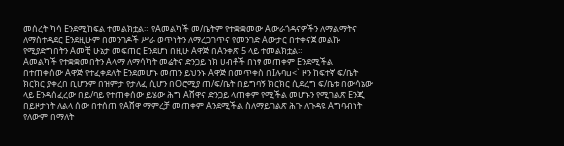መሰረት ካሳ Eንደሚከፍል ተመልክቷል። የAመልካች መ/ቤትም የተቋቋመው Aውራጎዳናዎችን ለማልማትና ለማስተዳደር Eንደዚሁም በመንገዶች ሥራ ወጥነትን ለማረጋገጥና የመንገድ Aውታር በተቀናጀ መልኩ የሚያድግበትን Aመቺ ሁኔታ መፍጠር Eንደሆነ በዚሁ Aዋጅ በAንቀጽ 5 ላይ ተመልክቷል።
Aመልካች የተቋቋመበትን Aላማ ለማሳካት መሬትና ድንጋይ ነክ ሀብቶች በነፃ መጠቀም Eንደሚችል በተጠቀሰው Aዋጅ የተፈቀደለት Eንደመሆኑ መጠን ይህንኑ Aዋጅ በመጥቀስ በIሉባu<` ዞን ከፍተኛ ፍ/ቤት ክርክር ያቀረበ ቢሆንም በዝምታ የታለፈ ሲሆን በOሮሚያ ጠ/ፍ/ቤት በይግባኝ ክርክር ሲደረግ ፍ/ቤቱ በውሳኔው ላይ Eንዳሰፈረው በይ/ባይ የተጠቀሰው ይሄው ሕግ Aሸዋና ድንጋይ ላጠቀም የሚችል መሆኑን የሚገልጽ Eንጂ በይዞታነት ለልላ ሰው በተሰጠ የAሸዋ ማምረቻ መጠቀም Aንደሚችል ስለማይገልጽ ሕጉ ለጉዳዩ Aግባብነት የለውም በማለት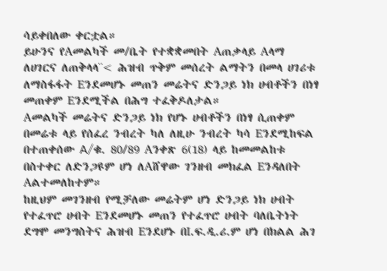ሳይቀበለው ቀርቷል።
ይሁንና የAመልካች መ/ቤት የተቋቋመበት Aጠቃላይ Aላማ ለሀገርና ለጠቅላላ¨< ሕዝብ ጥቅም መሰረት ልማትን በመላ ሀገሪቱ ለማስፋፋት Eንደመሆኑ መጠን መሬትና ድንጋይ ነክ ሀብቶችን በነፃ መጠቀም Eንደሚችል በሕግ ተፈቅዶለታል።
Aመልካች መሬትና ድንጋይ ነክ የሆኑ ሀብቶችን በነፃ ሲጠቀም በመሬቱ ላይ የሰፈረ ንብረት ካለ ለዚሁ ንብረት ካሳ Eንደሚከፍል በተጠቀሰው A/ቁ. 80/89 Aንቀጽ 6(18) ላይ ከመመልከቱ በስተቀር ለድንጋዩም ሆነ ለAሸዋው ገንዘብ መክፈል Eንዳለበት Aልተመለከተም።
ከዚህም መገንዘብ የሚቻለው መሬትም ሆነ ድንጋይ ነክ ሀብት የተፈጥሮ ሀብት Eንደመሆኑ መጠን የተፈጥሮ ሀብት ባለቤትነት ደግሞ መንግስትና ሕዝብ Eንደሆኑ በI.ፍ.ዲ.ሪ.ም ሆነ በክልል ሕገ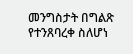መንግስታት በግልጽ የተንጸባረቀ ስለሆነ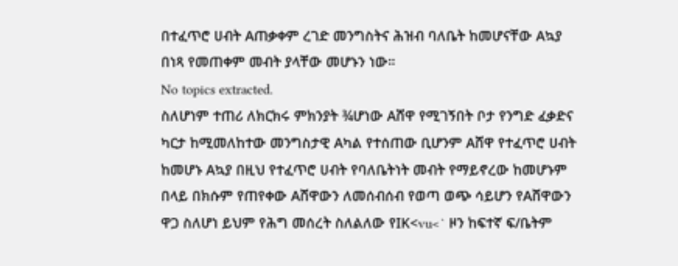በተፈጥሮ ሀብት Aጠቃቀም ረገድ መንግስትና ሕዝብ ባለቤት ከመሆናቸው Aኳያ በነጻ የመጠቀም መብት ያላቸው መሆኑን ነው።
No topics extracted.
ስለሆነም ተጠሪ ለክርክሩ ምክንያት ¾ሆነው Aሸዋ የሚገኝበት ቦታ የንግድ ፈቃድና ካርታ ከሚመለከተው መንግስታዊ Aካል የተሰጠው ቢሆንም Aሸዋ የተፈጥሮ ሀብት ከመሆኑ Aኳያ በዚህ የተፈጥሮ ሀብት የባለቤትነት መብት የማይኖረው ከመሆኑም በላይ በክሱም የጠየቀው Aሸዋውን ለመሰብሰብ የወጣ ወጭ ሳይሆን የAሸዋውን ዋጋ ስለሆነ ይህም የሕግ መሰረት ስለልለው የIK<vu<` ዞን ከፍተኛ ፍ/ቤትም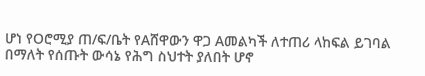ሆነ የOሮሚያ ጠ/ፍ/ቤት የAሸዋውን ዋጋ Aመልካች ለተጠሪ ላከፍል ይገባል በማለት የሰጡት ውሳኔ የሕግ ስህተት ያለበት ሆኖ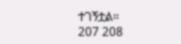ተገኝቷል።
207 208